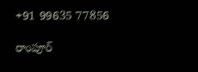+91 99635 77856

రాంపూర్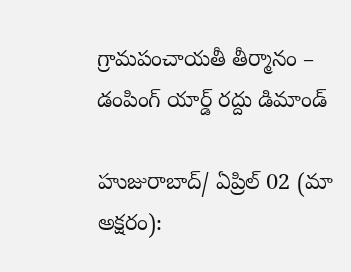గ్రామపంచాయతీ తీర్మానం – డంపింగ్ యార్డ్ రద్దు డిమాండ్

హుజురాబాద్/ ఏప్రిల్ 02 (మా అక్షరం):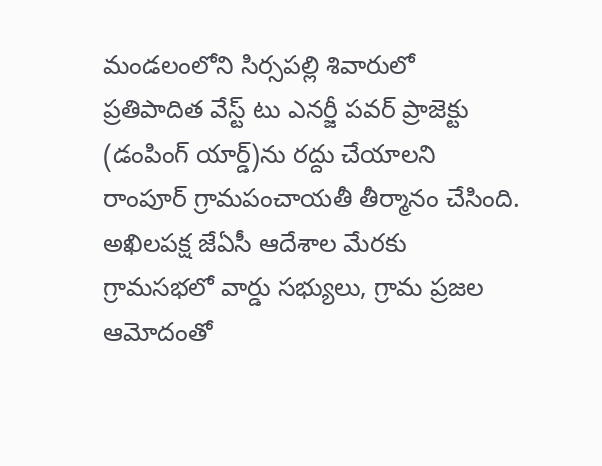మండలంలోని సిర్సపల్లి శివారులో ప్రతిపాదిత వేస్ట్ టు ఎనర్జీ పవర్ ప్రాజెక్టు (డంపింగ్ యార్డ్)ను రద్దు చేయాలని రాంపూర్ గ్రామపంచాయతీ తీర్మానం చేసింది. అఖిలపక్ష జేఏసీ ఆదేశాల మేరకు గ్రామసభలో వార్డు సభ్యులు, గ్రామ ప్రజల ఆమోదంతో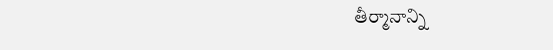తీర్మానాన్ని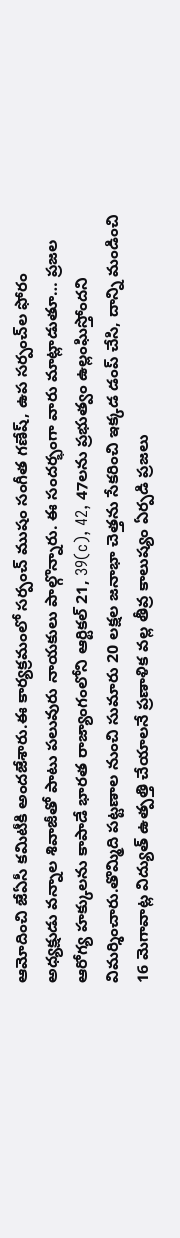ఆమోదించి జేఏసీ కమిటీకి అందజేశారు.ఈ కార్యక్రమంలో సర్పంచ్ ముషం సంగీత గణేష్, ఉప సర్పంచ్‌ల ఫోరం అధ్యక్షుడు వన్నాల శివాజీతో పాటు పలువురు నాయకులు పాల్గొన్నారు. ఈ సందర్భంగా వారు మాట్లాడుతూ… ప్రజల ఆరోగ్య హక్కులను కాపాడే భారత రాజ్యాంగంలోని ఆర్టికల్ 21, 39(c), 42, 47లను ప్రభుత్వం ఉల్లంఘిస్తోందని విమర్శించారు.తొమ్మిది పట్టణాల నుంచి సుమారు 20 లక్షల జనాభా చెత్తను సేకరించి ఇక్కడ డంప్ చేసి, దాన్ని మండించి 16 మెగావాట్ల విద్యుత్ ఉత్పత్తి చేయాలనే ప్రణాళిక వల్ల తీవ్ర కాలుష్యం ఏర్పడి ప్రజలు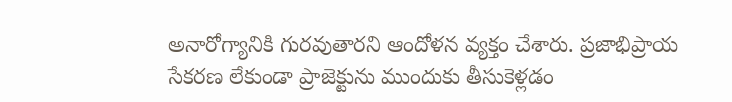అనారోగ్యానికి గురవుతారని ఆందోళన వ్యక్తం చేశారు. ప్రజాభిప్రాయ సేకరణ లేకుండా ప్రాజెక్టును ముందుకు తీసుకెళ్లడం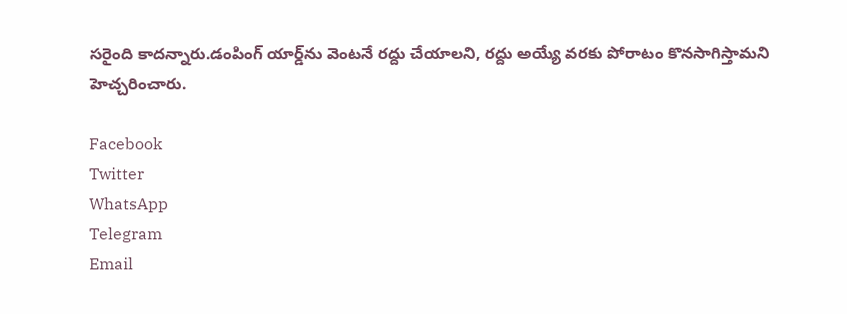సరైంది కాదన్నారు.డంపింగ్ యార్డ్‌ను వెంటనే రద్దు చేయాలని, రద్దు అయ్యే వరకు పోరాటం కొనసాగిస్తామని హెచ్చరించారు.

Facebook
Twitter
WhatsApp
Telegram
Email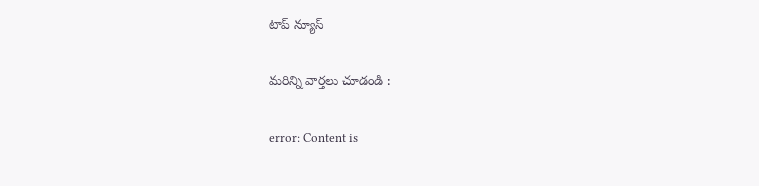టాప్ న్యూస్

మరిన్ని వార్తలు చూడండి :

error: Content is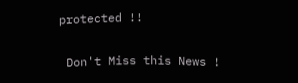protected !!

 Don't Miss this News !